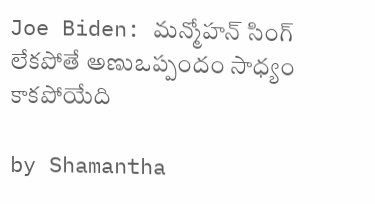Joe Biden: మన్మోహన్ సింగ్ లేకపోతే అణుఒప్పందం సాధ్యం కాకపోయేది

by Shamantha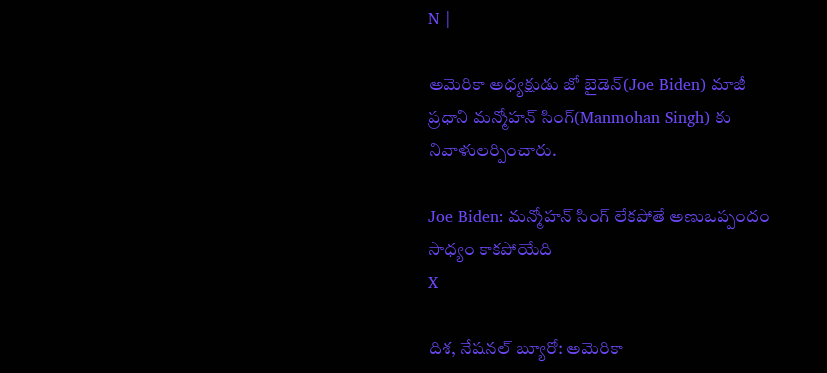N |

అమెరికా అధ్యక్షుడు జో బైడెన్(Joe Biden) మాజీ ప్రధాని మన్మోహన్ సింగ్(Manmohan Singh) కు నివాళులర్పించారు.

Joe Biden: మన్మోహన్ సింగ్ లేకపోతే అణుఒప్పందం సాధ్యం కాకపోయేది
X

దిశ, నేషనల్ బ్యూరో: అమెరికా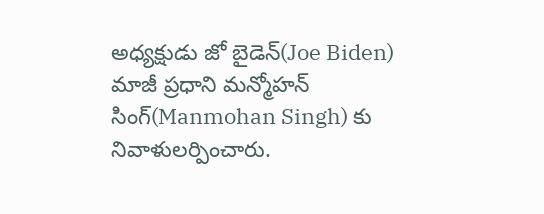అధ్యక్షుడు జో బైడెన్(Joe Biden) మాజీ ప్రధాని మన్మోహన్ సింగ్(Manmohan Singh) కు నివాళులర్పించారు.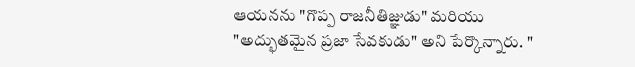ఆయనను "గొప్ప రాజనీతిజ్ఞుడు" మరియు "అద్భుతమైన ప్రజా సేవకుడు" అని పేర్కొన్నారు. "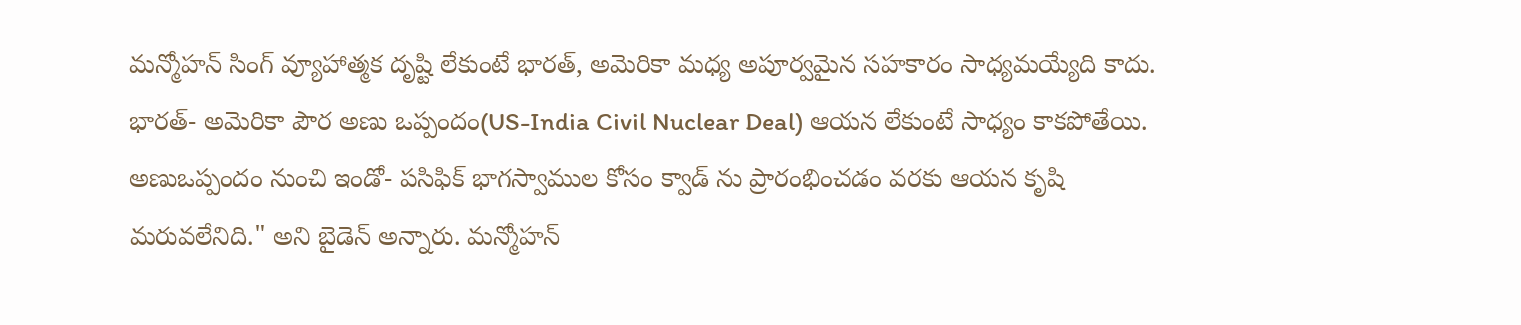మన్మోహన్ సింగ్ వ్యూహాత్మక దృష్టి లేకుంటే భారత్, అమెరికా మధ్య అపూర్వమైన సహకారం సాధ్యమయ్యేది కాదు. భారత్- అమెరికా పౌర అణు ఒప్పందం(US-India Civil Nuclear Deal) ఆయన లేకుంటే సాధ్యం కాకపోతేయి. అణుఒప్పందం నుంచి ఇండో- పసిఫిక్ భాగస్వాముల కోసం క్వాడ్ ను ప్రారంభించడం వరకు ఆయన కృషి మరువలేనిది." అని బైడెన్ అన్నారు. మన్మోహన్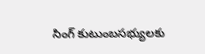సింగ్ కుటుంబసభ్యులకు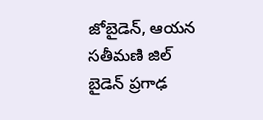జోబైడెన్, ఆయన సతీమణి జిల్ బైడెన్ ప్రగాఢ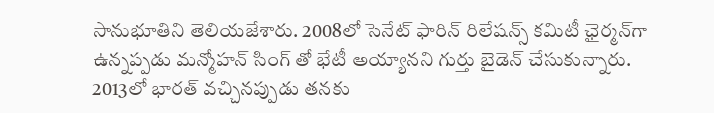సానుభూతిని తెలియజేశారు. 2008లో సెనేట్ ఫారిన్ రిలేషన్స్ కమిటీ ఛైర్మన్‌గా ఉన్నప్పడు మన్మోహన్ సింగ్ తో భేటీ అయ్యానని గుర్తు బైడెన్ చేసుకున్నారు. 2013లో భారత్ వచ్చినప్పుడు తనకు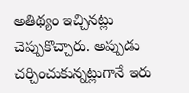అతిథ్యం ఇచ్చినట్లు చెప్పుకొచ్చారు. అప్పుడు చర్చించుకున్నట్లుగానే ఇరు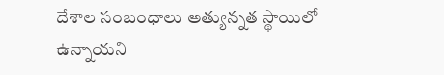దేశాల సంబంధాలు అత్యున్నత స్థాయిలో ఉన్నాయని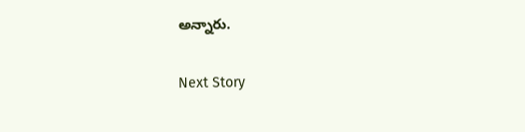అన్నారు.

Next Story